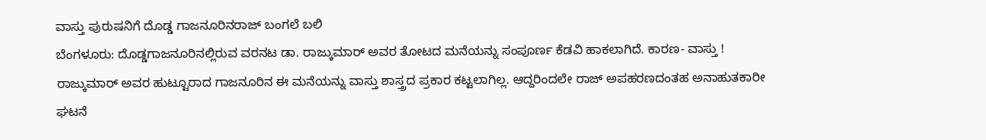ವಾಸ್ತು ಪುರುಷನಿಗೆ ದೊಡ್ಡ ಗಾಜನೂರಿನರಾಜ್ ಬಂಗಲೆ ಬಲಿ
ಬೆಂಗಳೂರು: ದೊಡ್ಡಗಾಜನೂರಿನಲ್ಲಿರುವ ವರನಟ ಡಾ. ರಾಜ್ಕುಮಾರ್ ಅವರ ತೋಟದ ಮನೆಯನ್ನು ಸಂಪೂರ್ಣ ಕೆಡವಿ ಹಾಕಲಾಗಿದೆ. ಕಾರಣ- ವಾಸ್ತು !
ರಾಜ್ಕುಮಾರ್ ಅವರ ಹುಟ್ಟೂರಾದ ಗಾಜನೂರಿನ ಈ ಮನೆಯನ್ನು ವಾಸ್ತು ಶಾಸ್ತ್ರದ ಪ್ರಕಾರ ಕಟ್ಟಲಾಗಿಲ್ಲ. ಆದ್ದರಿಂದಲೇ ರಾಜ್ ಅಪಹರಣದಂತಹ ಅನಾಹುತಕಾರೀ ಘಟನೆ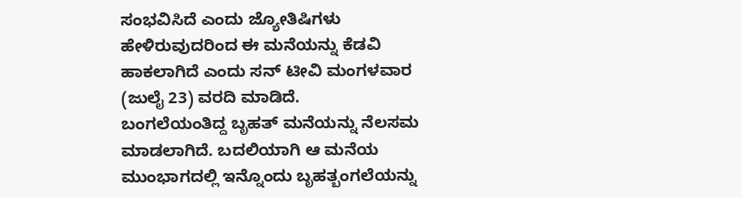ಸಂಭವಿಸಿದೆ ಎಂದು ಜ್ಯೋತಿಷಿಗಳು ಹೇಳಿರುವುದರಿಂದ ಈ ಮನೆಯನ್ನು ಕೆಡವಿ ಹಾಕಲಾಗಿದೆ ಎಂದು ಸನ್ ಟೀವಿ ಮಂಗಳವಾರ (ಜುಲೈ 23) ವರದಿ ಮಾಡಿದೆ.
ಬಂಗಲೆಯಂತಿದ್ದ ಬೃಹತ್ ಮನೆಯನ್ನು ನೆಲಸಮ ಮಾಡಲಾಗಿದೆ. ಬದಲಿಯಾಗಿ ಆ ಮನೆಯ ಮುಂಭಾಗದಲ್ಲಿ ಇನ್ನೊಂದು ಬೃಹತ್ಬಂಗಲೆಯನ್ನು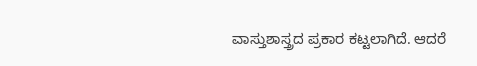ವಾಸ್ತುಶಾಸ್ತ್ರದ ಪ್ರಕಾರ ಕಟ್ಟಲಾಗಿದೆ. ಆದರೆ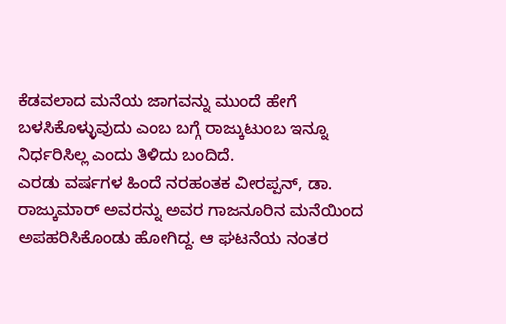ಕೆಡವಲಾದ ಮನೆಯ ಜಾಗವನ್ನು ಮುಂದೆ ಹೇಗೆ ಬಳಸಿಕೊಳ್ಳುವುದು ಎಂಬ ಬಗ್ಗೆ ರಾಜ್ಕುಟುಂಬ ಇನ್ನೂ ನಿರ್ಧರಿಸಿಲ್ಲ ಎಂದು ತಿಳಿದು ಬಂದಿದೆ.
ಎರಡು ವರ್ಷಗಳ ಹಿಂದೆ ನರಹಂತಕ ವೀರಪ್ಪನ್, ಡಾ. ರಾಜ್ಕುಮಾರ್ ಅವರನ್ನು ಅವರ ಗಾಜನೂರಿನ ಮನೆಯಿಂದ ಅಪಹರಿಸಿಕೊಂಡು ಹೋಗಿದ್ದ. ಆ ಘಟನೆಯ ನಂತರ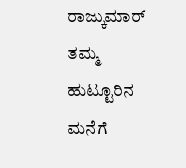ರಾಜ್ಕುಮಾರ್ ತಮ್ಮ ಹುಟ್ಟೂರಿನ ಮನೆಗೆ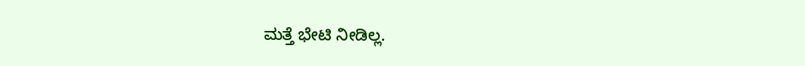ಮತ್ತೆ ಭೇಟಿ ನೀಡಿಲ್ಲ.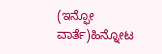(ಇನ್ಫೋ ವಾರ್ತೆ)ಹಿನ್ನೋಟ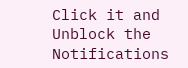Click it and Unblock the Notifications